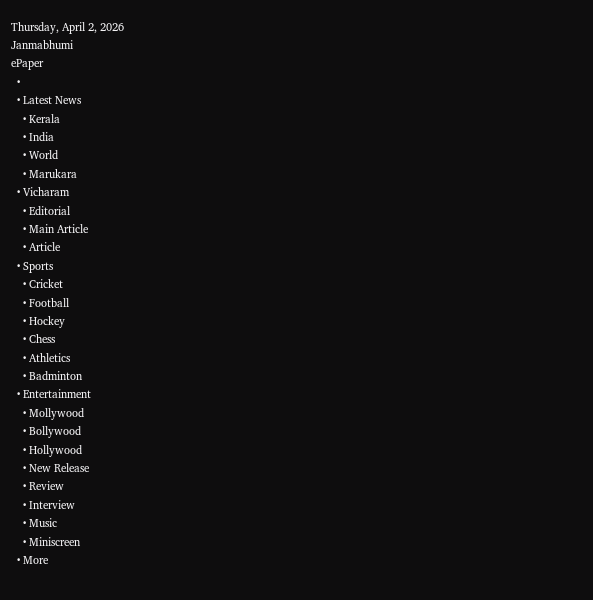Thursday, April 2, 2026
Janmabhumi
ePaper
  •
  • Latest News
    • Kerala
    • India
    • World
    • Marukara
  • Vicharam
    • Editorial
    • Main Article
    • Article
  • Sports
    • Cricket
    • Football
    • Hockey
    • Chess
    • Athletics
    • Badminton
  • Entertainment
    • Mollywood
    • Bollywood
    • Hollywood
    • New Release
    • Review
    • Interview
    • Music
    • Miniscreen
  • More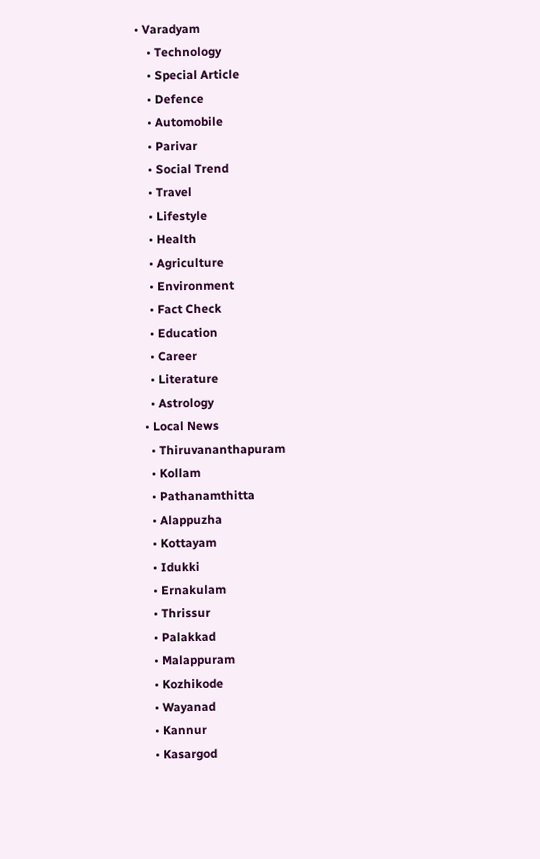• Varadyam
    • Technology
    • Special Article
    • Defence
    • Automobile
    • Parivar
    • Social Trend
    • Travel
    • Lifestyle
    • Health
    • Agriculture
    • Environment
    • Fact Check
    • Education
    • Career
    • Literature
    • Astrology
  • Local News
    • Thiruvananthapuram
    • Kollam
    • Pathanamthitta
    • Alappuzha
    • Kottayam
    • Idukki
    • Ernakulam
    • Thrissur
    • Palakkad
    • Malappuram
    • Kozhikode
    • Wayanad
    • Kannur
    • Kasargod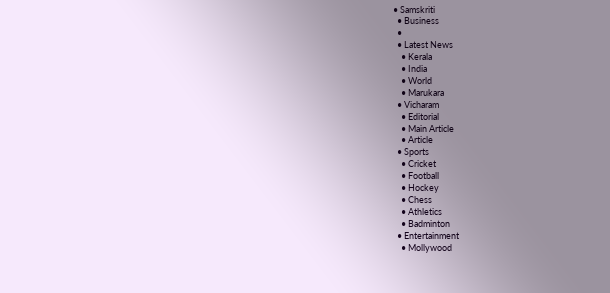• Samskriti
  • Business
  •
  • Latest News
    • Kerala
    • India
    • World
    • Marukara
  • Vicharam
    • Editorial
    • Main Article
    • Article
  • Sports
    • Cricket
    • Football
    • Hockey
    • Chess
    • Athletics
    • Badminton
  • Entertainment
    • Mollywood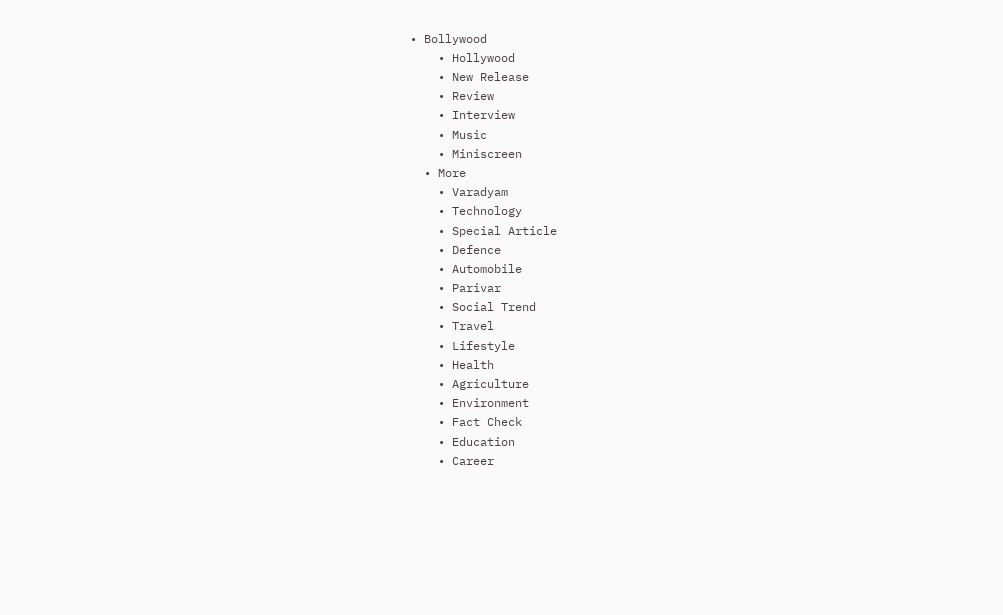• Bollywood
    • Hollywood
    • New Release
    • Review
    • Interview
    • Music
    • Miniscreen
  • More
    • Varadyam
    • Technology
    • Special Article
    • Defence
    • Automobile
    • Parivar
    • Social Trend
    • Travel
    • Lifestyle
    • Health
    • Agriculture
    • Environment
    • Fact Check
    • Education
    • Career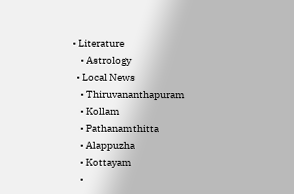• Literature
    • Astrology
  • Local News
    • Thiruvananthapuram
    • Kollam
    • Pathanamthitta
    • Alappuzha
    • Kottayam
    •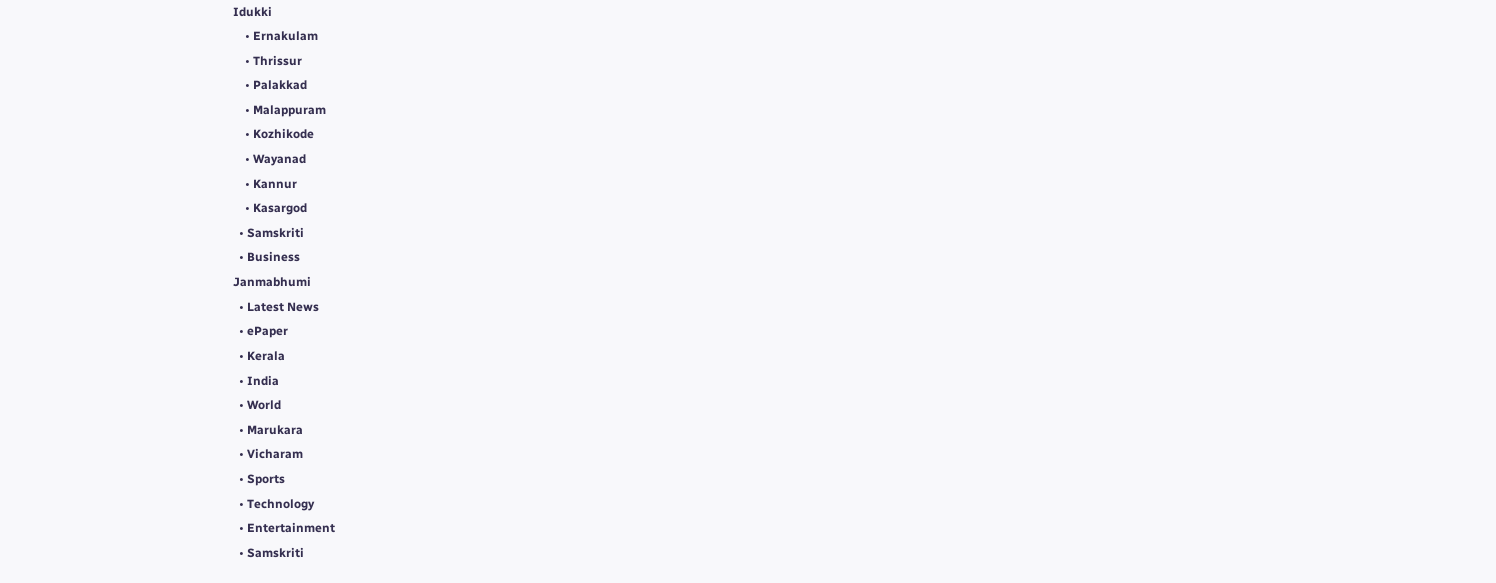Idukki
    • Ernakulam
    • Thrissur
    • Palakkad
    • Malappuram
    • Kozhikode
    • Wayanad
    • Kannur
    • Kasargod
  • Samskriti
  • Business
Janmabhumi
  • Latest News
  • ePaper
  • Kerala
  • India
  • World
  • Marukara
  • Vicharam
  • Sports
  • Technology
  • Entertainment
  • Samskriti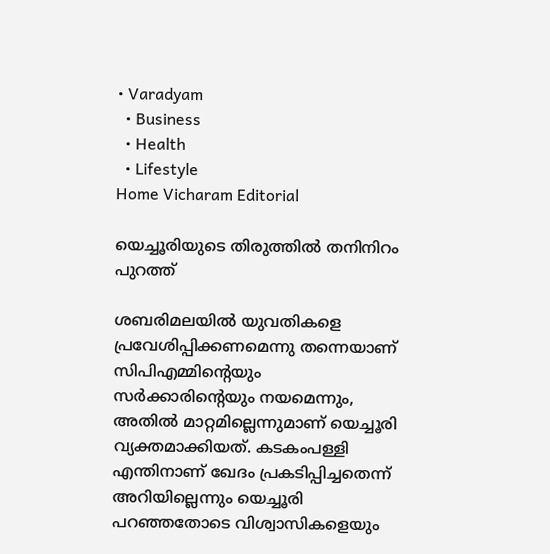• Varadyam
  • Business
  • Health
  • Lifestyle
Home Vicharam Editorial

യെച്ചൂരിയുടെ തിരുത്തില്‍ തനിനിറം പുറത്ത്

ശബരിമലയില്‍ യുവതികളെ പ്രവേശിപ്പിക്കണമെന്നു തന്നെയാണ് സിപിഎമ്മിന്റെയും സര്‍ക്കാരിന്റെയും നയമെന്നും, അതില്‍ മാറ്റമില്ലെന്നുമാണ് യെച്ചൂരി വ്യക്തമാക്കിയത്. കടകംപള്ളി എന്തിനാണ് ഖേദം പ്രകടിപ്പിച്ചതെന്ന് അറിയില്ലെന്നും യെച്ചൂരി പറഞ്ഞതോടെ വിശ്വാസികളെയും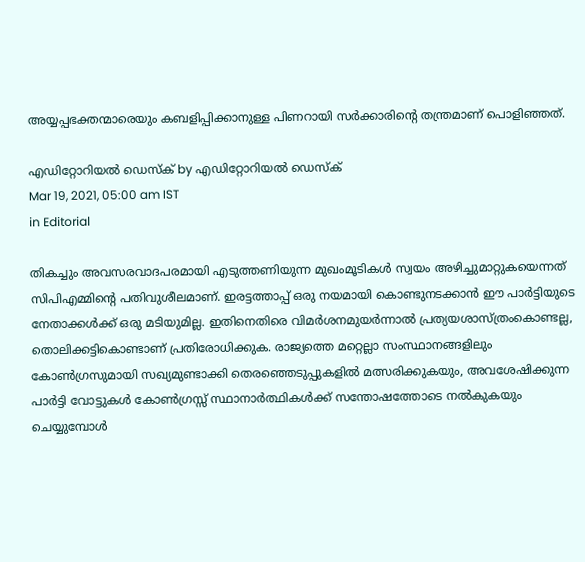അയ്യപ്പഭക്തന്മാരെയും കബളിപ്പിക്കാനുള്ള പിണറായി സര്‍ക്കാരിന്റെ തന്ത്രമാണ് പൊളിഞ്ഞത്.

എഡിറ്റോറിയൽ ഡെസ്ക് by എഡിറ്റോറിയൽ ഡെസ്ക്
Mar 19, 2021, 05:00 am IST
in Editorial

തികച്ചും അവസരവാദപരമായി എടുത്തണിയുന്ന മുഖംമൂടികള്‍ സ്വയം അഴിച്ചുമാറ്റുകയെന്നത് സിപിഎമ്മിന്റെ പതിവുശീലമാണ്. ഇരട്ടത്താപ്പ് ഒരു നയമായി കൊണ്ടുനടക്കാന്‍ ഈ പാര്‍ട്ടിയുടെ നേതാക്കള്‍ക്ക് ഒരു മടിയുമില്ല. ഇതിനെതിരെ വിമര്‍ശനമുയര്‍ന്നാല്‍ പ്രത്യയശാസ്ത്രംകൊണ്ടല്ല, തൊലിക്കട്ടികൊണ്ടാണ് പ്രതിരോധിക്കുക. രാജ്യത്തെ മറ്റെല്ലാ സംസ്ഥാനങ്ങളിലും കോണ്‍ഗ്രസുമായി സഖ്യമുണ്ടാക്കി തെരഞ്ഞെടുപ്പുകളില്‍ മത്സരിക്കുകയും, അവശേഷിക്കുന്ന പാര്‍ട്ടി വോട്ടുകള്‍ കോണ്‍ഗ്രസ്സ് സ്ഥാനാര്‍ത്ഥികള്‍ക്ക് സന്തോഷത്തോടെ നല്‍കുകയും ചെയ്യുമ്പോള്‍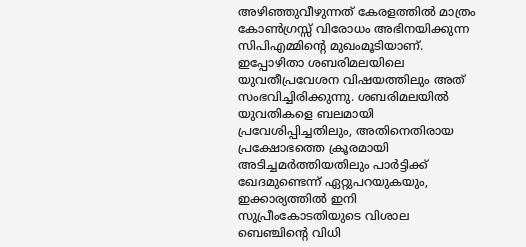അഴിഞ്ഞുവീഴുന്നത് കേരളത്തില്‍ മാത്രം കോണ്‍ഗ്രസ്സ് വിരോധം അഭിനയിക്കുന്ന സിപിഎമ്മിന്റെ മുഖംമൂടിയാണ്. ഇപ്പോഴിതാ ശബരിമലയിലെ യുവതീപ്രവേശന വിഷയത്തിലും അത് സംഭവിച്ചിരിക്കുന്നു. ശബരിമലയില്‍ യുവതികളെ ബലമായി പ്രവേശിപ്പിച്ചതിലും, അതിനെതിരായ പ്രക്ഷോഭത്തെ ക്രൂരമായി അടിച്ചമര്‍ത്തിയതിലും പാര്‍ട്ടിക്ക് ഖേദമുണ്ടെന്ന് ഏറ്റുപറയുകയും,  ഇക്കാര്യത്തില്‍ ഇനി സുപ്രീംകോടതിയുടെ വിശാല ബെഞ്ചിന്റെ വിധി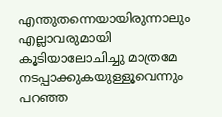എന്തുതന്നെയായിരുന്നാലും എല്ലാവരുമായി കൂടിയാലോചിച്ചു മാത്രമേ നടപ്പാക്കുകയുള്ളൂവെന്നും പറഞ്ഞ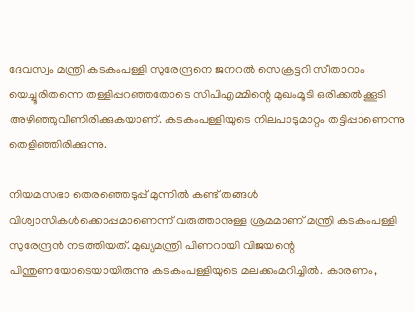ദേവസ്വം മന്ത്രി കടകംപള്ളി സുരേന്ദ്രനെ ജനറല്‍ സെക്രട്ടറി സീതാറാം യെച്ചൂരിതന്നെ തള്ളിപ്പറഞ്ഞതോടെ സിപിഎമ്മിന്റെ മുഖംമൂടി ഒരിക്കല്‍ക്കൂടി അഴിഞ്ഞുവീണിരിക്കുകയാണ്. കടകംപള്ളിയുടെ നിലപാടുമാറ്റം തട്ടിപ്പാണെന്നു തെളിഞ്ഞിരിക്കുന്നു.

നിയമസഭാ തെരഞ്ഞെടുപ്പ് മുന്നില്‍ കണ്ട് തങ്ങള്‍ വിശ്വാസികള്‍ക്കൊപ്പമാണെന്ന് വരുത്താനുള്ള ശ്രമമാണ് മന്ത്രി കടകംപള്ളി സുരേന്ദ്രന്‍ നടത്തിയത്. മുഖ്യമന്ത്രി പിണറായി വിജയന്റെ പിന്തുണയോടെയായിരുന്നു കടകംപള്ളിയുടെ മലക്കംമറിച്ചില്‍. കാരണം,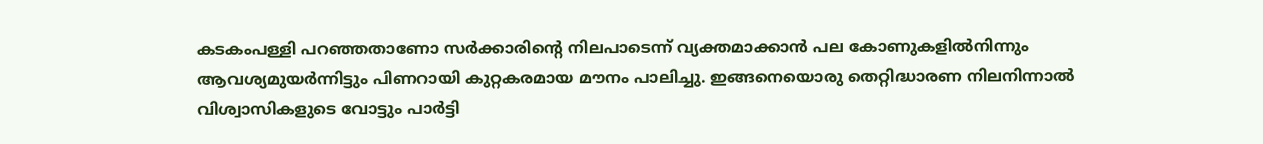കടകംപള്ളി പറഞ്ഞതാണോ സര്‍ക്കാരിന്റെ നിലപാടെന്ന് വ്യക്തമാക്കാന്‍ പല കോണുകളില്‍നിന്നും ആവശ്യമുയര്‍ന്നിട്ടും പിണറായി കുറ്റകരമായ മൗനം പാലിച്ചു. ഇങ്ങനെയൊരു തെറ്റിദ്ധാരണ നിലനിന്നാല്‍ വിശ്വാസികളുടെ വോട്ടും പാര്‍ട്ടി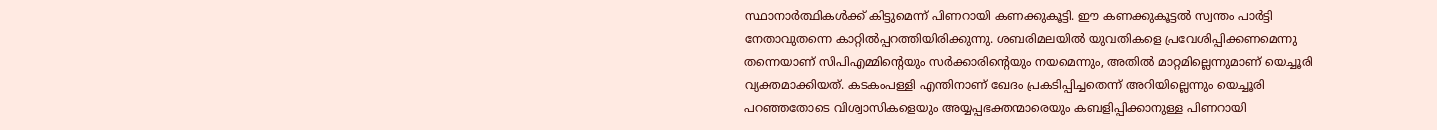സ്ഥാനാര്‍ത്ഥികള്‍ക്ക് കിട്ടുമെന്ന് പിണറായി കണക്കുകൂട്ടി. ഈ കണക്കുകൂട്ടല്‍ സ്വന്തം പാര്‍ട്ടി നേതാവുതന്നെ കാറ്റില്‍പ്പറത്തിയിരിക്കുന്നു. ശബരിമലയില്‍ യുവതികളെ പ്രവേശിപ്പിക്കണമെന്നു തന്നെയാണ് സിപിഎമ്മിന്റെയും സര്‍ക്കാരിന്റെയും നയമെന്നും, അതില്‍ മാറ്റമില്ലെന്നുമാണ് യെച്ചൂരി വ്യക്തമാക്കിയത്. കടകംപള്ളി എന്തിനാണ് ഖേദം പ്രകടിപ്പിച്ചതെന്ന് അറിയില്ലെന്നും യെച്ചൂരി പറഞ്ഞതോടെ വിശ്വാസികളെയും അയ്യപ്പഭക്തന്മാരെയും കബളിപ്പിക്കാനുള്ള പിണറായി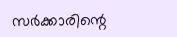സര്‍ക്കാരിന്റെ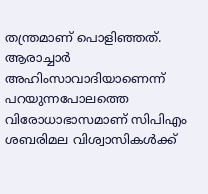തന്ത്രമാണ് പൊളിഞ്ഞത്. ആരാച്ചാര്‍ അഹിംസാവാദിയാണെന്ന് പറയുന്നപോലത്തെ വിരോധാഭാസമാണ് സിപിഎം ശബരിമല വിശ്വാസികള്‍ക്ക്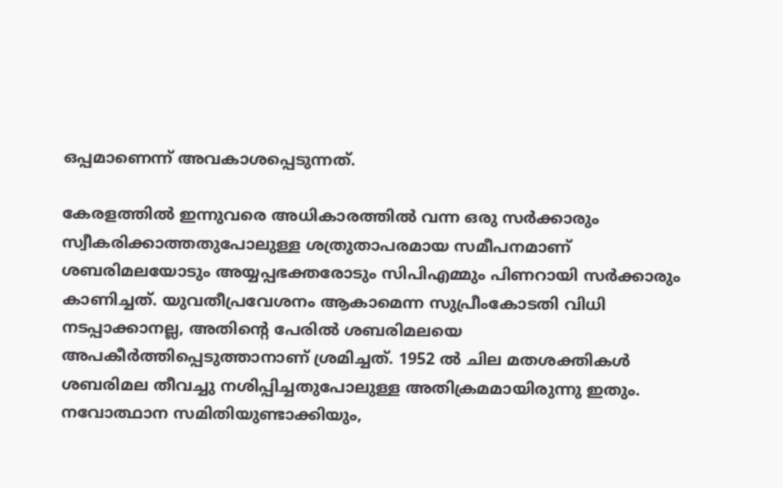ഒപ്പമാണെന്ന് അവകാശപ്പെടുന്നത്.

കേരളത്തില്‍ ഇന്നുവരെ അധികാരത്തില്‍ വന്ന ഒരു സര്‍ക്കാരും സ്വീകരിക്കാത്തതുപോലുള്ള ശത്രുതാപരമായ സമീപനമാണ് ശബരിമലയോടും അയ്യപ്പഭക്തരോടും സിപിഎമ്മും പിണറായി സര്‍ക്കാരും കാണിച്ചത്. യുവതീപ്രവേശനം ആകാമെന്ന സുപ്രീംകോടതി വിധി നടപ്പാക്കാനല്ല, അതിന്റെ പേരില്‍ ശബരിമലയെ അപകീര്‍ത്തിപ്പെടുത്താനാണ് ശ്രമിച്ചത്. 1952 ല്‍ ചില മതശക്തികള്‍ ശബരിമല തീവച്ചു നശിപ്പിച്ചതുപോലുള്ള അതിക്രമമായിരുന്നു ഇതും. നവോത്ഥാന സമിതിയുണ്ടാക്കിയും,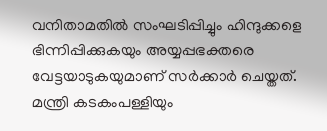വനിതാമതില്‍ സംഘടിപ്പിച്ചും ഹിന്ദുക്കളെ ഭിന്നിപ്പിക്കുകയും അയ്യപ്പഭക്തരെ വേട്ടയാടുകയുമാണ് സര്‍ക്കാര്‍ ചെയ്തത്. മന്ത്രി കടകംപള്ളിയും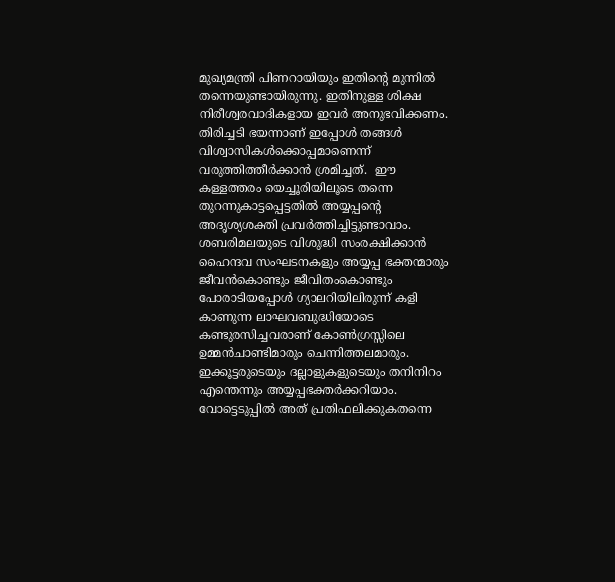മുഖ്യമന്ത്രി പിണറായിയും ഇതിന്റെ മുന്നില്‍ തന്നെയുണ്ടായിരുന്നു. ഇതിനുള്ള ശിക്ഷ നിരീശ്വരവാദികളായ ഇവര്‍ അനുഭവിക്കണം. തിരിച്ചടി ഭയന്നാണ് ഇപ്പോള്‍ തങ്ങള്‍ വിശ്വാസികള്‍ക്കൊപ്പമാണെന്ന് വരുത്തിത്തീര്‍ക്കാന്‍ ശ്രമിച്ചത്.  ഈ കള്ളത്തരം യെച്ചൂരിയിലൂടെ തന്നെ തുറന്നുകാട്ടപ്പെട്ടതില്‍ അയ്യപ്പന്റെ അദൃശ്യശക്തി പ്രവര്‍ത്തിച്ചിട്ടുണ്ടാവാം. ശബരിമലയുടെ വിശുദ്ധി സംരക്ഷിക്കാന്‍ ഹൈന്ദവ സംഘടനകളും അയ്യപ്പ ഭക്തന്മാരും ജീവന്‍കൊണ്ടും ജീവിതംകൊണ്ടും പോരാടിയപ്പോള്‍ ഗ്യാലറിയിലിരുന്ന് കളി കാണുന്ന ലാഘവബുദ്ധിയോടെ കണ്ടുരസിച്ചവരാണ് കോണ്‍ഗ്രസ്സിലെ ഉമ്മന്‍ചാണ്ടിമാരും ചെന്നിത്തലമാരും. ഇക്കൂട്ടരുടെയും ദല്ലാളുകളുടെയും തനിനിറം എന്തെന്നും അയ്യപ്പഭക്തര്‍ക്കറിയാം. വോട്ടെടുപ്പില്‍ അത് പ്രതിഫലിക്കുകതന്നെ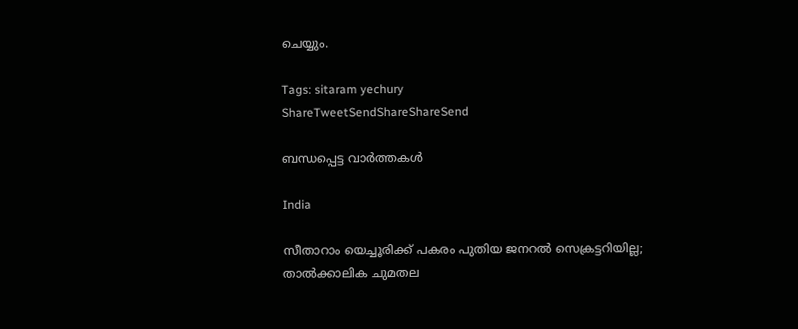ചെയ്യും.

Tags: sitaram yechury
ShareTweetSendShareShareSend

ബന്ധപ്പെട്ട വാര്‍ത്തകള്‍

India

സീതാറാം യെച്ചൂരിക്ക് പകരം പുതിയ ജനറല്‍ സെക്രട്ടറിയില്ല; താല്‍ക്കാലിക ചുമതല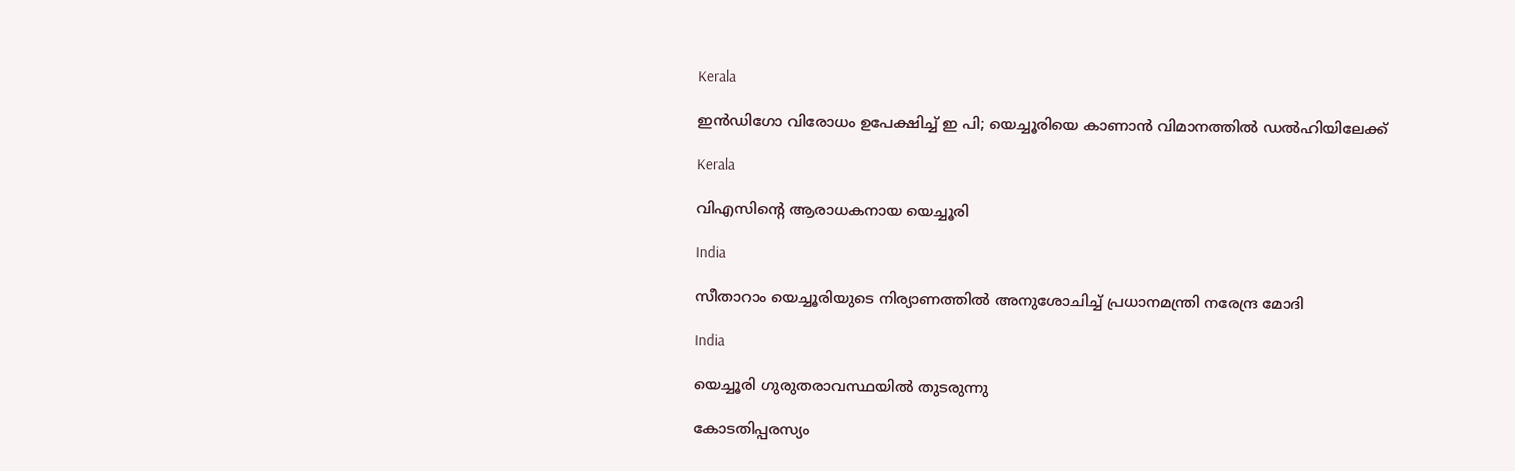Kerala

ഇൻഡിഗോ വിരോധം ഉപേക്ഷിച്ച് ഇ പി; യെച്ചൂരിയെ കാണാൻ വിമാനത്തിൽ ഡൽഹിയിലേക്ക്

Kerala

വിഎസിന്റെ ആരാധകനായ യെച്ചൂരി

India

സീതാറാം യെച്ചൂരിയുടെ നിര്യാണത്തില്‍ അനുശോചിച്ച് പ്രധാനമന്ത്രി നരേന്ദ്ര മോദി

India

യെച്ചൂരി ഗുരുതരാവസ്ഥയില്‍ തുടരുന്നു

കോടതിപ്പരസ്യം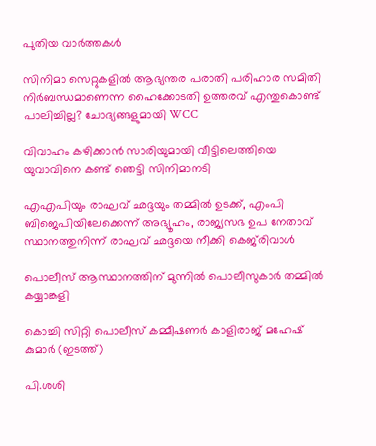പുതിയ വാര്‍ത്തകള്‍

സിനിമാ സെറ്റുകളിൽ ആഭ്യന്തര പരാതി പരിഹാര സമിതി നിർബന്ധമാണെന്ന ഹൈക്കോടതി ഉത്തരവ് എന്തുകൊണ്ട് പാലിച്ചില്ല? ചോദ്യങ്ങളുമായി WCC

വിവാഹം കഴിക്കാന്‍ സാരിയുമായി വീട്ടിലെത്തിയെ യുവാവിനെ കണ്ട് ഞെട്ടി സിനിമാനടി

എഎപിയും രാഘവ് ഛദ്ദയും തമ്മിൽ ഉടക്ക്, എംപി ബിജെപിയിലേക്കെന്ന് അഭ്യൂഹം, രാജ്യസഭ ഉപ നേതാവ് സ്ഥാനത്തുനിന്ന് രാഘവ് ഛദ്ദയെ നീക്കി കെജ്‌രിവാൾ

പൊലീസ് ആസ്ഥാനത്തിന് മുന്നില്‍ പൊലീസുകാര്‍ തമ്മില്‍ കയ്യാങ്കളി

കൊച്ചി സിറ്റി പൊലീസ് കമ്മീഷണര്‍ കാളിരാജ് മഹേഷ് കുമാര്‍ (ഇടത്ത്)

പി.ശശി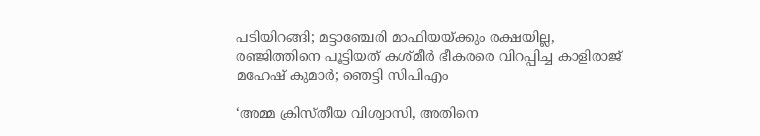പടിയിറങ്ങി; മട്ടാഞ്ചേരി മാഫിയയ്‌ക്കും രക്ഷയില്ല, രഞ്ജിത്തിനെ പൂട്ടിയത് കശ്മീര്‍ ഭീകരരെ വിറപ്പിച്ച കാളിരാജ് മഹേഷ് കുമാര്‍; ഞെട്ടി സിപിഎം

‘അമ്മ ക്രിസ്തീയ വിശ്വാസി, അതിനെ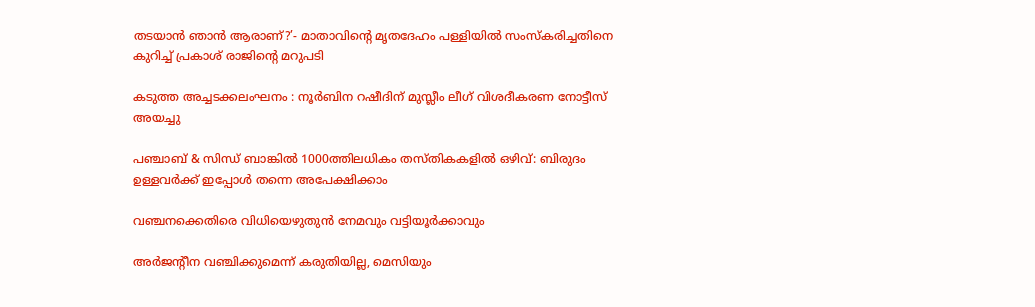തടയാൻ ഞാൻ ആരാണ്?’- മാതാവിന്റെ മൃതദേഹം പള്ളിയിൽ സംസ്കരിച്ചതിനെ കുറിച്ച് പ്രകാശ് രാജിന്റെ മറുപടി

കടുത്ത അച്ചടക്കലംഘനം : നൂര്‍ബിന റഷീദിന് മുസ്ലീം ലീഗ് വിശദീകരണ നോട്ടീസ് അയച്ചു

പഞ്ചാബ് & സിന്ധ് ബാങ്കിൽ 1000ത്തിലധികം തസ്തികകളിൽ ഒഴിവ്: ബിരുദം‌ ഉള്ളവർക്ക് ഇപ്പോൾ തന്നെ അപേക്ഷിക്കാം

വഞ്ചനക്കെതിരെ വിധിയെഴുതുന്‍ നേമവും വട്ടിയൂര്‍ക്കാവും

അര്‍ജന്റീന വഞ്ചിക്കുമെന്ന് കരുതിയില്ല, മെസിയും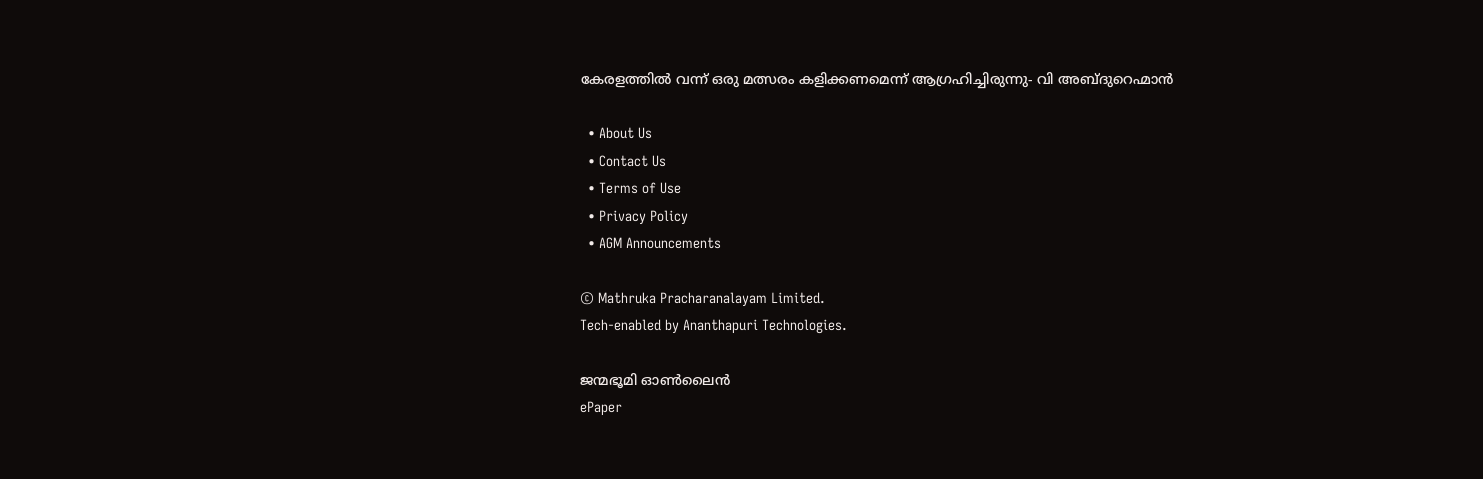കേരളത്തില്‍ വന്ന് ഒരു മത്സരം കളിക്കണമെന്ന് ആഗ്രഹിച്ചിരുന്നു- വി അബ്ദുറെഹ്മാന്‍

  • About Us
  • Contact Us
  • Terms of Use
  • Privacy Policy
  • AGM Announcements

© Mathruka Pracharanalayam Limited.
Tech-enabled by Ananthapuri Technologies.

ജന്മഭൂമി ഓണ്‍ലൈന്‍
ePaper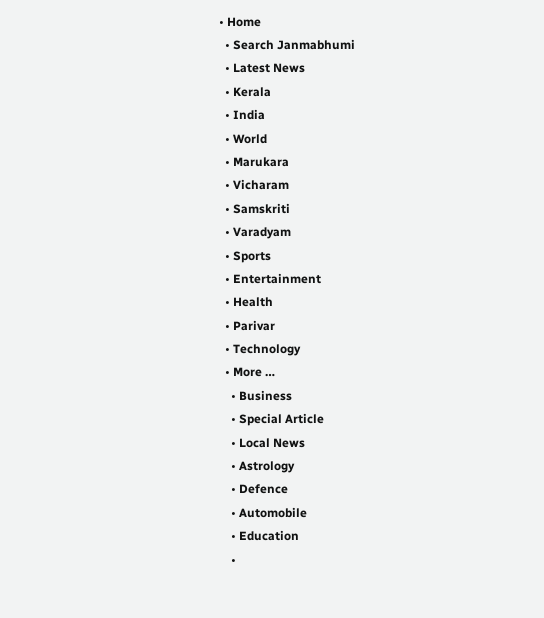• Home
  • Search Janmabhumi
  • Latest News
  • Kerala
  • India
  • World
  • Marukara
  • Vicharam
  • Samskriti
  • Varadyam
  • Sports
  • Entertainment
  • Health
  • Parivar
  • Technology
  • More …
    • Business
    • Special Article
    • Local News
    • Astrology
    • Defence
    • Automobile
    • Education
    •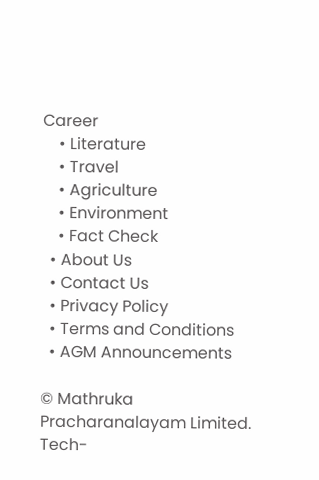Career
    • Literature
    • Travel
    • Agriculture
    • Environment
    • Fact Check
  • About Us
  • Contact Us
  • Privacy Policy
  • Terms and Conditions
  • AGM Announcements

© Mathruka Pracharanalayam Limited.
Tech-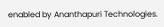enabled by Ananthapuri Technologies.